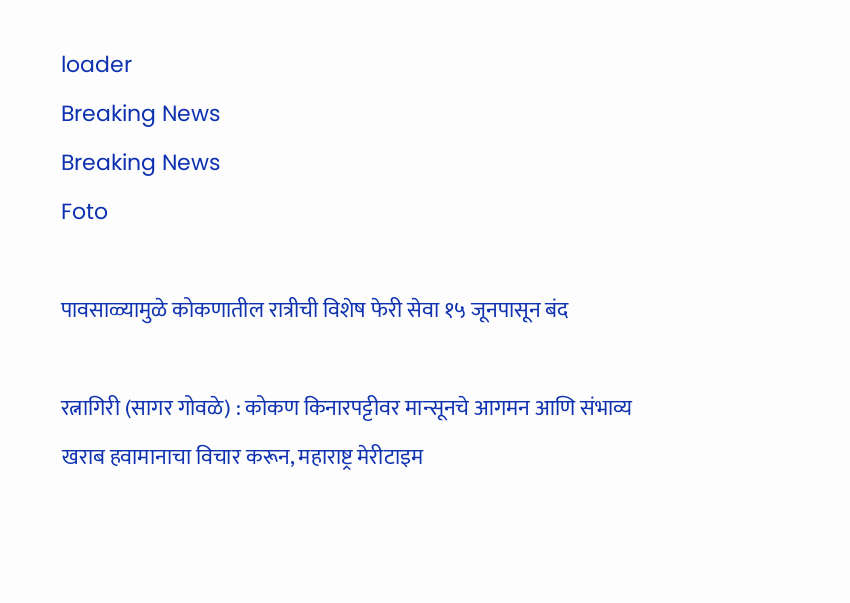loader
Breaking News
Breaking News
Foto

पावसाळ्यामुळे कोकणातील रात्रीची विशेष फेरी सेवा १५ जूनपासून बंद

रत्नागिरी (सागर गोवळे) : कोकण किनारपट्टीवर मान्सूनचे आगमन आणि संभाव्य खराब हवामानाचा विचार करून, महाराष्ट्र मेरीटाइम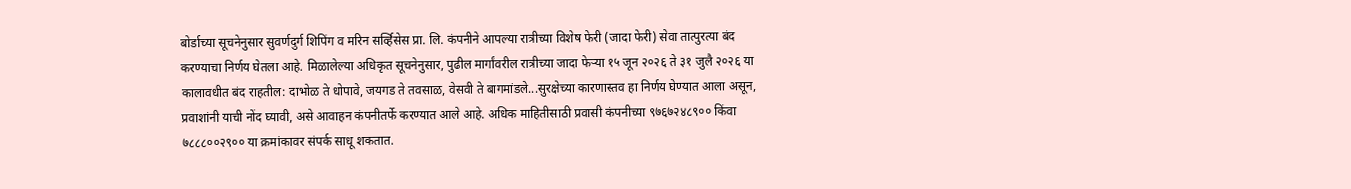बोर्डाच्या सूचनेनुसार सुवर्णदुर्ग शिपिंग व मरिन सर्व्हिसेस प्रा. लि. कंपनीने आपल्या रात्रीच्या विशेष फेरी (जादा फेरी) सेवा तात्पुरत्या बंद करण्याचा निर्णय घेतला आहे. मिळालेल्या अधिकृत सूचनेनुसार, पुढील मार्गांवरील रात्रीच्या जादा फेऱ्या १५ जून २०२६ ते ३१ जुलै २०२६ या कालावधीत बंद राहतील: दाभोळ ते धोपावे, जयगड ते तवसाळ, वेसवी ते बागमांडले...सुरक्षेच्या कारणास्तव हा निर्णय घेण्यात आला असून, प्रवाशांनी याची नोंद घ्यावी, असे आवाहन कंपनीतर्फे करण्यात आले आहे. अधिक माहितीसाठी प्रवासी कंपनीच्या ९७६७२४८९०० किंवा ७८८८००२९०० या क्रमांकावर संपर्क साधू शकतात.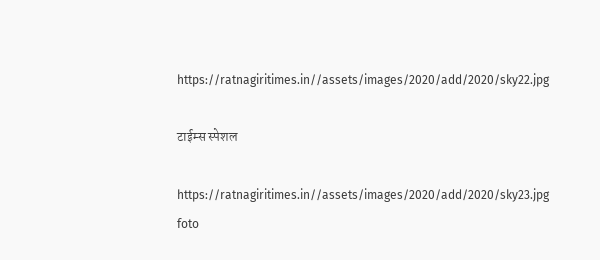https://ratnagiritimes.in//assets/images/2020/add/2020/sky22.jpg

टाईम्स स्पेशल

https://ratnagiritimes.in//assets/images/2020/add/2020/sky23.jpg
foto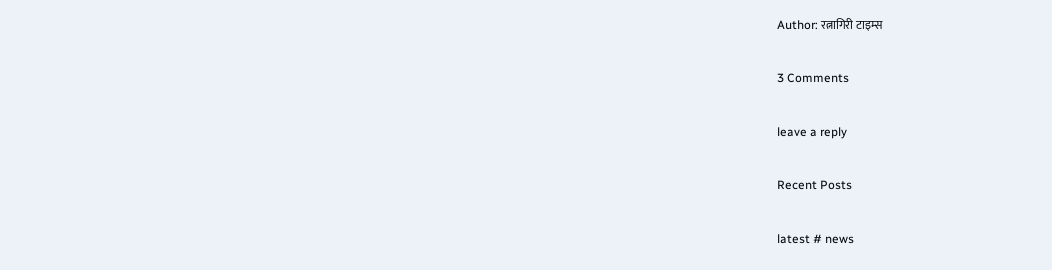Author: रत्नागिरी टाइम्स

3 Comments

leave a reply

Recent Posts

latest # news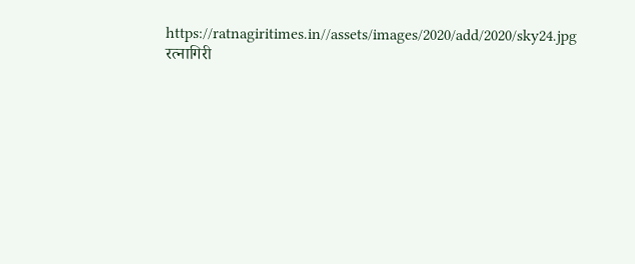https://ratnagiritimes.in//assets/images/2020/add/2020/sky24.jpg
रत्नागिरी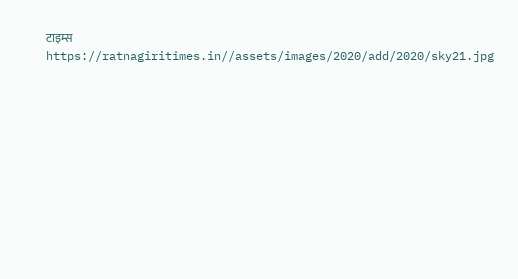टाइम्स
https://ratnagiritimes.in//assets/images/2020/add/2020/sky21.jpg